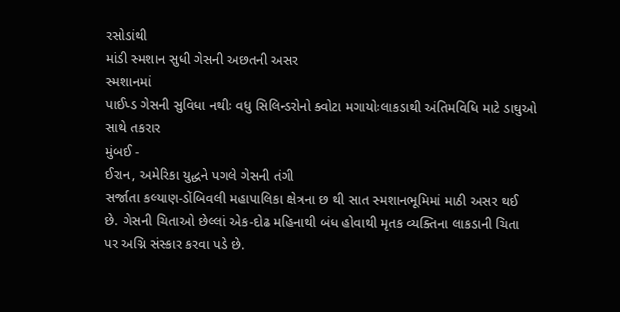રસોડાંથી
માંડી સ્મશાન સુધી ગેસની અછતની અસર
સ્મશાનમાં
પાઈપ્ડ ગેસની સુવિધા નથીઃ વધુ સિલિન્ડરોનો ક્વોટા મગાયોઃલાકડાથી અંતિમવિધિ માટે ડાઘુઓ
સાથે તકરાર
મુંબઈ -
ઈરાન, અમેરિકા યુદ્ધને પગલે ગેસની તંગી
સર્જાતા કલ્યાણ-ડોંબિવલી મહાપાલિકા ક્ષેત્રના છ થી સાત સ્મશાનભૂમિમાં માઠી અસર થઈ
છે. ગેસની ચિતાઓ છેલ્લાં એક-દોઢ મહિનાથી બંધ હોવાથી મૃતક વ્યક્તિના લાકડાની ચિતા
પર અગ્નિ સંસ્કાર કરવા પડે છે.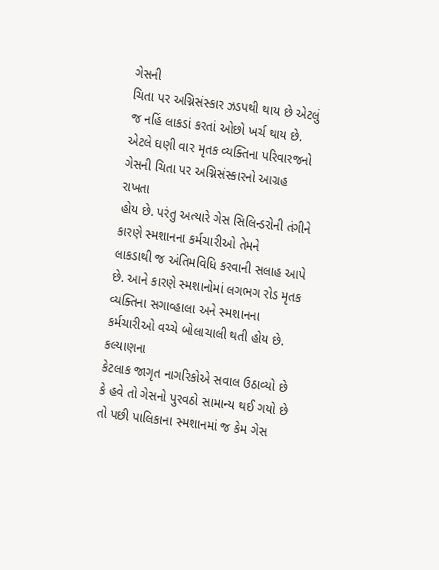ગેસની
ચિતા પર અગ્નિસંસ્કાર ઝડપથી થાય છે એટલું જ નહિં લાકડાં કરતાં ઓછો ખર્ચ થાય છે.
એટલે ઘણી વાર મૃતક વ્યક્તિના પરિવારજનો ગેસની ચિતા પર અગ્નિસંસ્કારનો આગ્રહ રાખતા
હોય છે. પરંતુ અત્યારે ગેસ સિલિન્ડરોની તંગીને કારણે સ્મશાનના કર્મચારીઓ તેમને
લાકડાથી જ અંતિમવિધિ કરવાની સલાહ આપે છે. આને કારણે સ્મશાનોમાં લગભગ રોડ મૃતક
વ્યક્તિના સગાવ્હાલા અને સ્મશાનના કર્મચારીઓ વચ્ચે બોલાચાલી થતી હોય છે.
કલ્યાણના
કેટલાક જાગૃત નાગરિકોએ સવાલ ઉઠાવ્યો છે કે હવે તો ગેસનો પુરવઠો સામાન્ય થઈ ગયો છે
તો પછી પાલિકાના સ્મશાનમાં જ કેમ ગેસ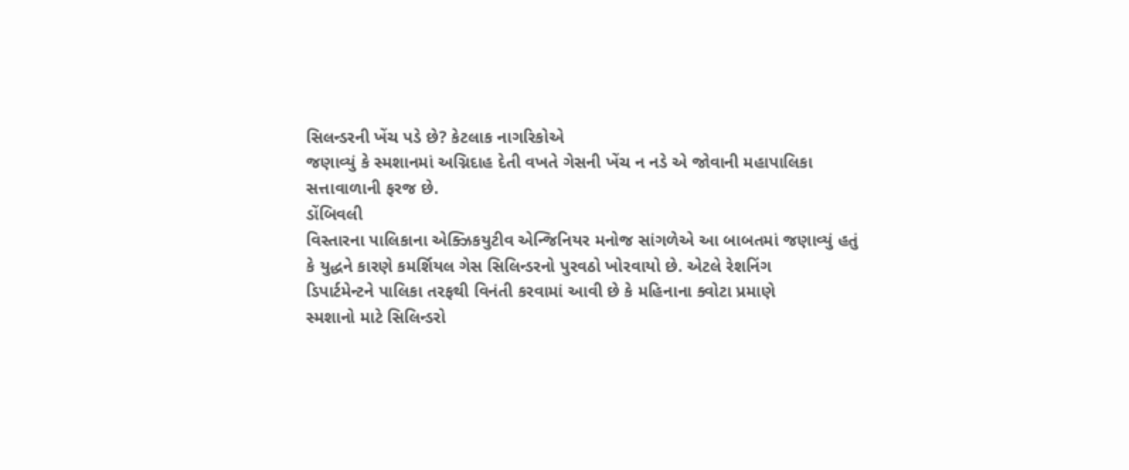સિલન્ડરની ખેંચ પડે છે? કેટલાક નાગરિકોએ
જણાવ્યું કે સ્મશાનમાં અગ્નિદાહ દેતી વખતે ગેસની ખેંચ ન નડે એ જોવાની મહાપાલિકા
સત્તાવાળાની ફરજ છે.
ડોંબિવલી
વિસ્તારના પાલિકાના એક્ઝિકયુટીવ એન્જિનિયર મનોજ સાંગળેએ આ બાબતમાં જણાવ્યું હતું
કે યુદ્ધને કારણે કમર્શિયલ ગેસ સિલિન્ડરનો પુરવઠો ખોરવાયો છે. એટલે રેશનિંગ
ડિપાર્ટમેન્ટને પાલિકા તરફથી વિનંતી કરવામાં આવી છે કે મહિનાના ક્વોટા પ્રમાણે
સ્મશાનો માટે સિલિન્ડરો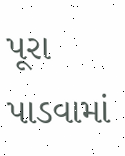પૂરા પાડવામાં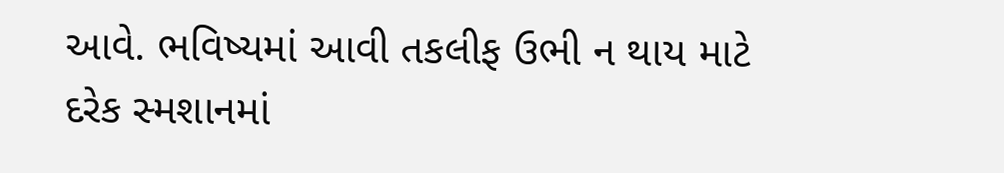આવે. ભવિષ્યમાં આવી તકલીફ ઉભી ન થાય માટે
દરેક સ્મશાનમાં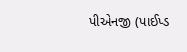પીએનજી (પાઈપ્ડ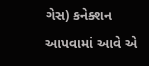ગેસ) કનેક્શન આપવામાં આવે એ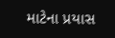માટેના પ્રયાસ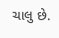ચાલુ છે.